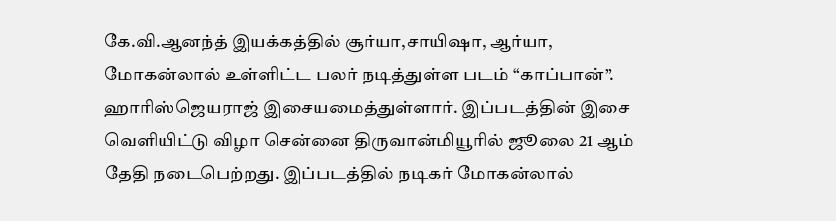கே.வி.ஆனந்த் இயக்கத்தில் சூர்யா,சாயிஷா, ஆர்யா, மோகன்லால் உள்ளிட்ட பலர் நடித்துள்ள படம் “காப்பான்”. ஹாரிஸ்ஜெயராஜ் இசையமைத்துள்ளார். இப்படத்தின் இசை வெளியிட்டு விழா சென்னை திருவான்மியூரில் ஜூலை 21 ஆம் தேதி நடைபெற்றது. இப்படத்தில் நடிகர் மோகன்லால்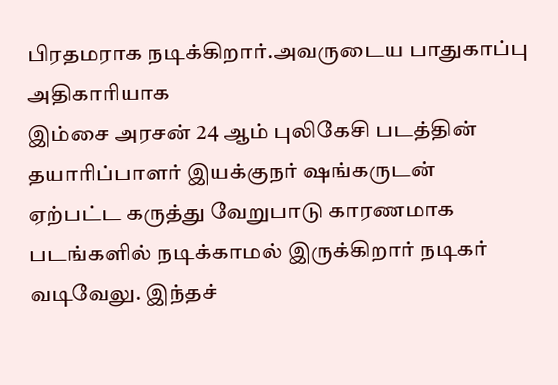பிரதமராக நடிக்கிறார்.அவருடைய பாதுகாப்பு அதிகாரியாக
இம்சை அரசன் 24 ஆம் புலிகேசி படத்தின் தயாரிப்பாளர் இயக்குநர் ஷங்கருடன் ஏற்பட்ட கருத்து வேறுபாடு காரணமாக படங்களில் நடிக்காமல் இருக்கிறார் நடிகர் வடிவேலு. இந்தச்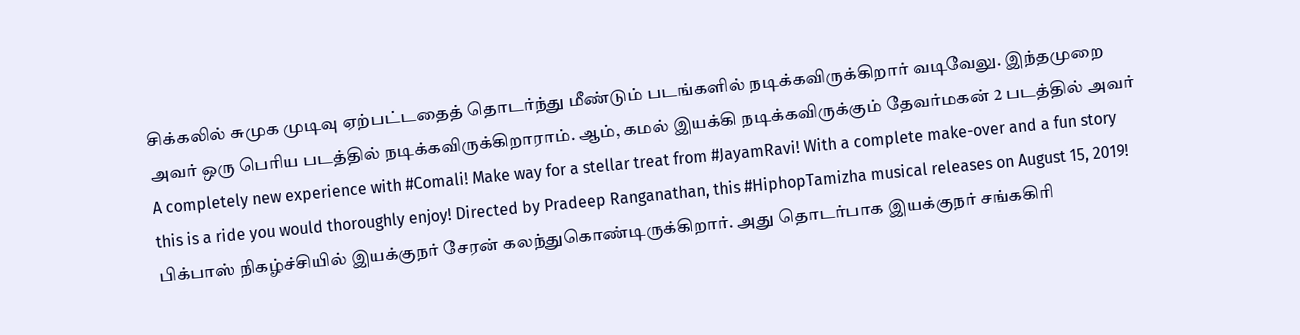சிக்கலில் சுமுக முடிவு ஏற்பட்டதைத் தொடர்ந்து மீண்டும் படங்களில் நடிக்கவிருக்கிறார் வடிவேலு. இந்தமுறை அவர் ஒரு பெரிய படத்தில் நடிக்கவிருக்கிறாராம். ஆம், கமல் இயக்கி நடிக்கவிருக்கும் தேவர்மகன் 2 படத்தில் அவர்
A completely new experience with #Comali! Make way for a stellar treat from #JayamRavi! With a complete make-over and a fun story this is a ride you would thoroughly enjoy! Directed by Pradeep Ranganathan, this #HiphopTamizha musical releases on August 15, 2019!
பிக்பாஸ் நிகழ்ச்சியில் இயக்குநர் சேரன் கலந்துகொண்டிருக்கிறார். அது தொடர்பாக இயக்குநர் சங்ககிரி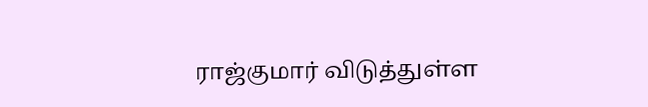ராஜ்குமார் விடுத்துள்ள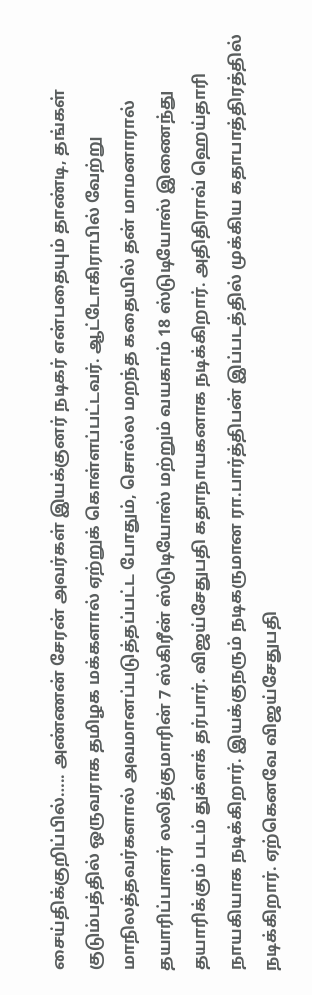சைய்திக்குறிப்பில்….. அண்ணன் சேரன் அவர்கள் இயக்குனர் நடிகர் என்பதையும் தாண்டி, தங்கள் குடும்பத்தில் ஒருவராக தமிழக மக்களால் ஏற்றுக் கொள்ளப்பட்டவர். ஆட்டோகிராபில் வேற்று மாநிலத்தவர்களால் அவமானப்படுத்தப்பட்ட போதும், சொல்ல மறந்த கதையில் தன் மாமனாரால்
தயாரிப்பாளர் லலித்குமாரின் 7 ஸ்கிரீன் ஸ்டுடியோஸ் மற்றும் வயகாம் 18 ஸ்டுடியோஸ் இணைந்து தயாரிக்கும் படம் துக்ளக் தர்பார். விஜய்சேதுபதி கதாநாயகனாக நடிக்கிறார். அதிதிராவ் ஹெய்தாரி நாயகியாக நடிக்கிறார். இயக்குநரும் நடிகருமான ரா.பார்த்திபன் இப்படத்தில் முக்கிய கதாபாத்திரத்தில் நடிக்கிறார். ஏற்கெனவே விஜய்சேதுபதி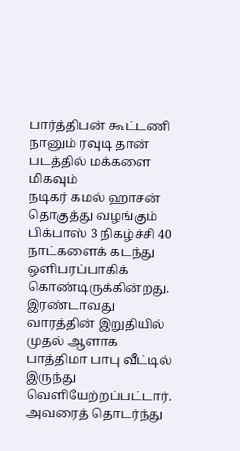பார்த்திபன் கூட்டணி நானும் ரவுடி தான் படத்தில் மக்களை மிகவும்
நடிகர் கமல் ஹாசன் தொகுத்து வழங்கும் பிக்பாஸ் 3 நிகழ்ச்சி 40 நாட்களைக் கடந்து ஒளிபரப்பாகிக் கொண்டிருக்கின்றது. இரண்டாவது வாரத்தின் இறுதியில் முதல் ஆளாக பாத்திமா பாபு வீட்டில் இருந்து வெளியேற்றப்பட்டார். அவரைத் தொடர்ந்து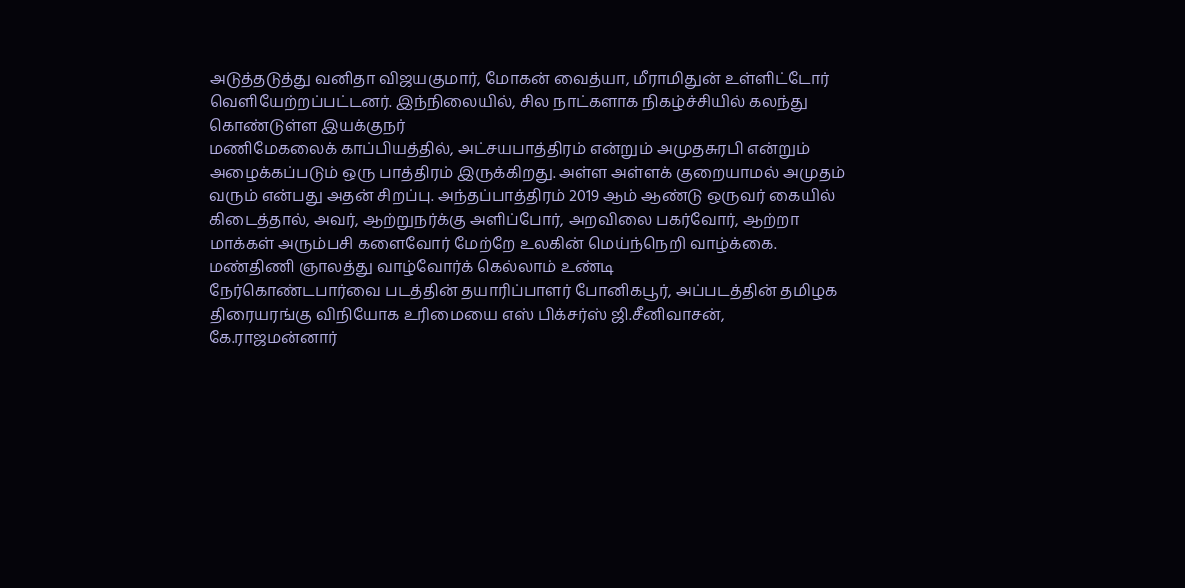அடுத்தடுத்து வனிதா விஜயகுமார், மோகன் வைத்யா, மீராமிதுன் உள்ளிட்டோர் வெளியேற்றப்பட்டனர். இந்நிலையில், சில நாட்களாக நிகழ்ச்சியில் கலந்து கொண்டுள்ள இயக்குநர்
மணிமேகலைக் காப்பியத்தில், அட்சயபாத்திரம் என்றும் அமுதசுரபி என்றும் அழைக்கப்படும் ஒரு பாத்திரம் இருக்கிறது. அள்ள அள்ளக் குறையாமல் அமுதம் வரும் என்பது அதன் சிறப்பு. அந்தப்பாத்திரம் 2019 ஆம் ஆண்டு ஒருவர் கையில் கிடைத்தால், அவர், ஆற்றுநர்க்கு அளிப்போர், அறவிலை பகர்வோர், ஆற்றா மாக்கள் அரும்பசி களைவோர் மேற்றே உலகின் மெய்ந்நெறி வாழ்க்கை. மண்திணி ஞாலத்து வாழ்வோர்க் கெல்லாம் உண்டி
நேர்கொண்டபார்வை படத்தின் தயாரிப்பாளர் போனிகபூர், அப்படத்தின் தமிழக திரையரங்கு விநியோக உரிமையை எஸ் பிக்சர்ஸ் ஜி.சீனிவாசன், கே.ராஜமன்னார்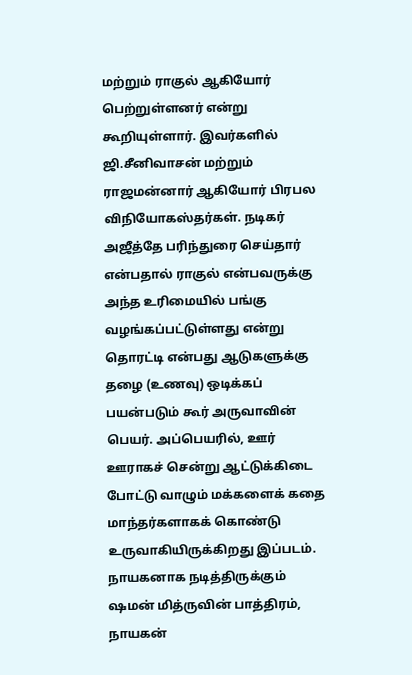மற்றும் ராகுல் ஆகியோர் பெற்றுள்ளனர் என்று கூறியுள்ளார். இவர்களில் ஜி.சீனிவாசன் மற்றும் ராஜமன்னார் ஆகியோர் பிரபல விநியோகஸ்தர்கள். நடிகர் அஜீத்தே பரிந்துரை செய்தார் என்பதால் ராகுல் என்பவருக்கு அந்த உரிமையில் பங்கு வழங்கப்பட்டுள்ளது என்று
தொரட்டி என்பது ஆடுகளுக்கு தழை (உணவு) ஒடிக்கப் பயன்படும் கூர் அருவாவின் பெயர். அப்பெயரில், ஊர் ஊராகச் சென்று ஆட்டுக்கிடை போட்டு வாழும் மக்களைக் கதை மாந்தர்களாகக் கொண்டு உருவாகியிருக்கிறது இப்படம். நாயகனாக நடித்திருக்கும் ஷமன் மித்ருவின் பாத்திரம், நாயகன்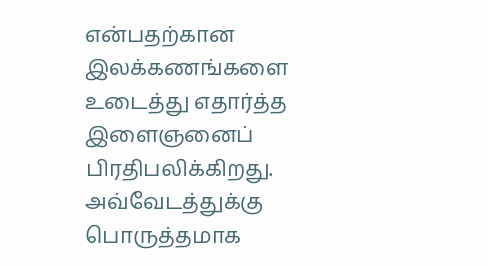என்பதற்கான இலக்கணங்களை உடைத்து எதார்த்த இளைஞனைப் பிரதிபலிக்கிறது. அவ்வேடத்துக்கு பொருத்தமாக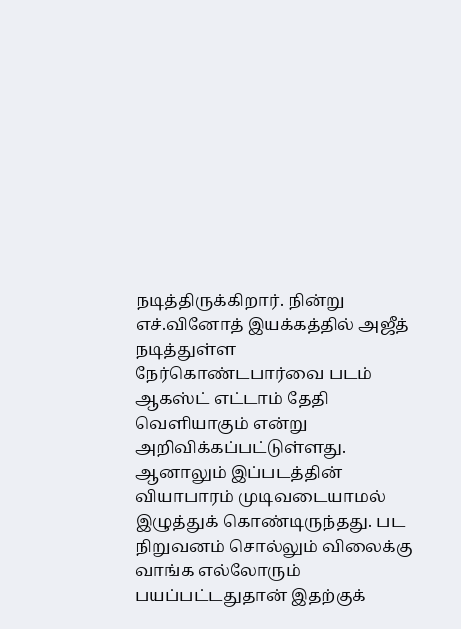நடித்திருக்கிறார். நின்று
எச்.வினோத் இயக்கத்தில் அஜீத் நடித்துள்ள நேர்கொண்டபார்வை படம் ஆகஸ்ட் எட்டாம் தேதி வெளியாகும் என்று அறிவிக்கப்பட்டுள்ளது. ஆனாலும் இப்படத்தின் வியாபாரம் முடிவடையாமல் இழுத்துக் கொண்டிருந்தது. பட நிறுவனம் சொல்லும் விலைக்கு வாங்க எல்லோரும் பயப்பட்டதுதான் இதற்குக்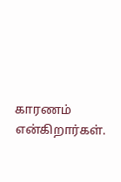காரணம் என்கிறார்கள்.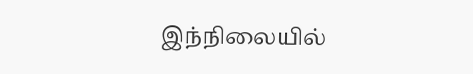இந்நிலையில்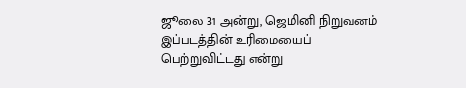ஜூலை 31 அன்று, ஜெமினி நிறுவனம் இப்படத்தின் உரிமையைப் பெற்றுவிட்டது என்று